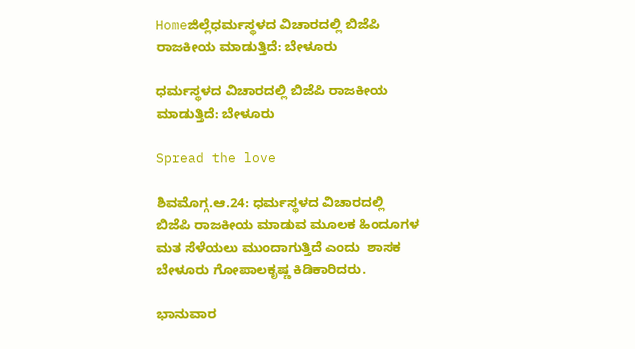Homeಜಿಲ್ಲೆಧರ್ಮಸ್ಥಳದ ವಿಚಾರದಲ್ಲಿ ಬಿಜೆಪಿ ರಾಜಕೀಯ ಮಾಡುತ್ತಿದೆ: ಬೇಳೂರು

ಧರ್ಮಸ್ಥಳದ ವಿಚಾರದಲ್ಲಿ ಬಿಜೆಪಿ ರಾಜಕೀಯ ಮಾಡುತ್ತಿದೆ: ಬೇಳೂರು

Spread the love

ಶಿವಮೊಗ್ಗ.ಆ.24: ಧರ್ಮಸ್ಥಳದ ವಿಚಾರದಲ್ಲಿ  ಬಿಜೆಪಿ ರಾಜಕೀಯ ಮಾಡುವ ಮೂಲಕ ಹಿಂದೂಗಳ ಮತ ಸೆಳೆಯಲು ಮುಂದಾಗುತ್ತಿದೆ ಎಂದು  ಶಾಸಕ ಬೇಳೂರು ಗೋಪಾಲಕೃಷ್ಣ ಕಿಡಿಕಾರಿದರು.

ಭಾನುವಾರ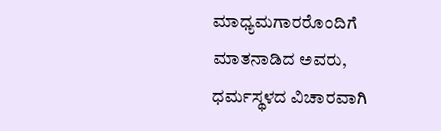ಮಾಧ್ಯಮಗಾರರೊಂದಿಗೆ ಮಾತನಾಡಿದ ಅವರು, ಧರ್ಮಸ್ಥಳದ ವಿಚಾರವಾಗಿ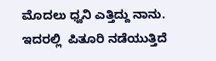ಮೊದಲು ಧ್ವನಿ ಎತ್ತಿದ್ದು ನಾನು. ಇದರಲ್ಲಿ  ಪಿತೂರಿ ನಡೆಯುತ್ತಿದೆ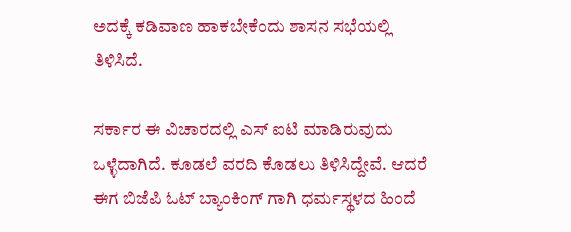ಅದಕ್ಕೆ ಕಡಿವಾಣ ಹಾಕಬೇಕೆಂದು ಶಾಸನ ಸಭೆಯಲ್ಲಿ ತಿಳಿಸಿದೆ.

ಸರ್ಕಾರ ಈ ವಿಚಾರದಲ್ಲಿ ಎಸ್ ಐಟಿ ಮಾಡಿರುವುದು ಒಳ್ಳೆದಾಗಿದೆ. ಕೂಡಲೆ ವರದಿ ಕೊಡಲು ತಿಳಿಸಿದ್ದೇವೆ. ಆದರೆ ಈಗ ಬಿಜೆಪಿ ಓಟ್ ಬ್ಯಾಂಕಿಂಗ್ ಗಾಗಿ ಧರ್ಮಸ್ಥಳದ ಹಿಂದೆ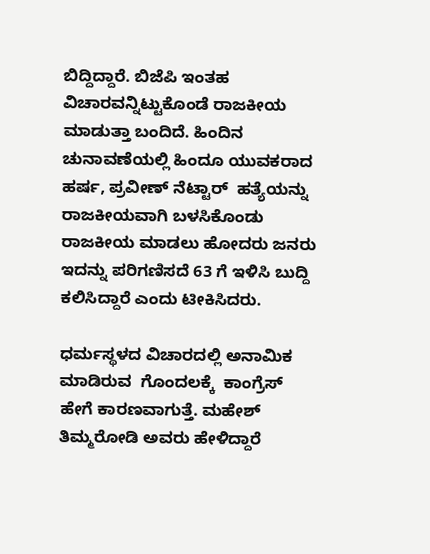ಬಿದ್ದಿದ್ದಾರೆ. ಬಿಜೆಪಿ ಇಂತಹ ವಿಚಾರವನ್ನಿಟ್ಟುಕೊಂಡೆ ರಾಜಕೀಯ ಮಾಡುತ್ತಾ ಬಂದಿದೆ. ಹಿಂದಿನ ಚುನಾವಣೆಯಲ್ಲಿ ಹಿಂದೂ ಯುವಕರಾದ ಹರ್ಷ, ಪ್ರವೀಣ್ ನೆಟ್ಟಾರ್  ಹತ್ಯೆಯನ್ನು ರಾಜಕೀಯವಾಗಿ ಬಳಸಿಕೊಂಡು ರಾಜಕೀಯ ಮಾಡಲು ಹೋದರು ಜನರು ಇದನ್ನು ಪರಿಗಣಿಸದೆ 63 ಗೆ ಇಳಿಸಿ ಬುದ್ದಿ ಕಲಿಸಿದ್ದಾರೆ ಎಂದು ಟೀಕಿಸಿದರು.

ಧರ್ಮಸ್ಥಳದ ವಿಚಾರದಲ್ಲಿ ಅನಾಮಿಕ ಮಾಡಿರುವ  ಗೊಂದಲಕ್ಕೆ  ಕಾಂಗ್ರೆಸ್  ಹೇಗೆ ಕಾರಣವಾಗುತ್ತೆ. ಮಹೇಶ್ ತಿಮ್ಮರೋಡಿ ಅವರು ಹೇಳಿದ್ದಾರೆ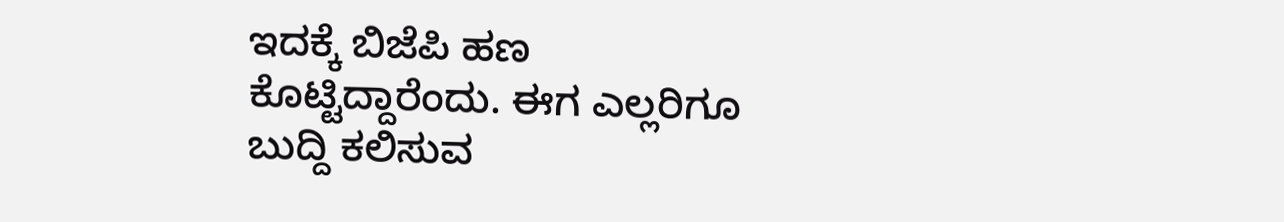ಇದಕ್ಕೆ ಬಿಜೆಪಿ ಹಣ ಕೊಟ್ಟಿದ್ದಾರೆಂದು. ಈಗ ಎಲ್ಲರಿಗೂ ಬುದ್ದಿ ಕಲಿಸುವ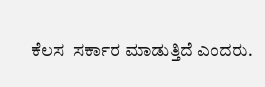ಕೆಲಸ  ಸರ್ಕಾರ ಮಾಡುತ್ತಿದೆ ಎಂದರು.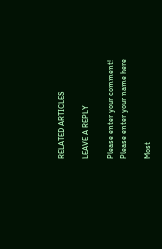RELATED ARTICLES

LEAVE A REPLY

Please enter your comment!
Please enter your name here

Most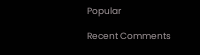Popular

Recent Comments